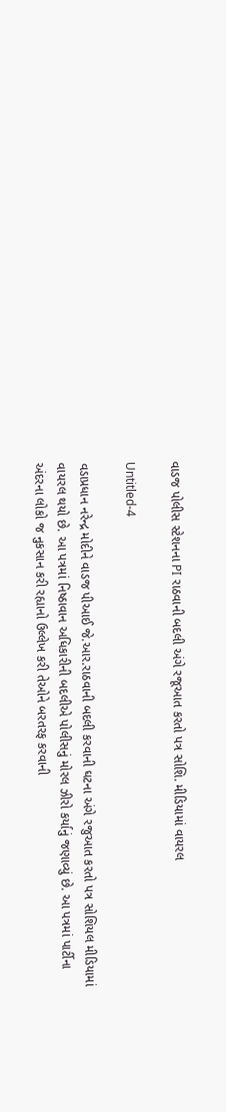વાડજ પોલીસ સ્ટેશનના PI રાઠવાની બદલી અંગે રજૂઆત કરતો પત્ર સોશિ. મીડિયામાં વાયરલ

Untitled-4

વડાપ્રધાન નરેન્દ્ર મોદીને વાડજ પીઆઈ જે.આર.રાઠવાની બદલી કરવાની ઘટના અંગે રજુઆત કરતો પત્ર સોશિયલ મીડિયામાં વાયરલ થયો છે. આ પત્રમાં નિષ્ઠાવાન અધિકારીની બદલીએ પોલીસનું મોરલ ઝીરો કર્યાનું જણાવ્યું છે. આ પત્રમાં પાર્ટીના અંદરના લોકો જ નુકસાન કરી રહ્યાનો ઉલ્લેખ કરી તેઓને બરતરફ કરવાની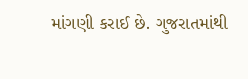માંગણી કરાઈ છે. ગુજરાતમાંથી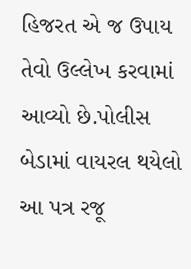હિજરત એ જ ઉપાય તેવો ઉલ્લેખ કરવામાં આવ્યો છે.પોલીસ બેડામાં વાયરલ થયેલો આ પત્ર રજૂ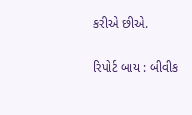કરીએ છીએ.

રિપોર્ટ બાય : બીવીક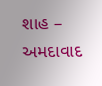શાહ – અમદાવાદ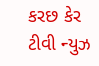કરછ કેર ટીવી ન્યુઝ